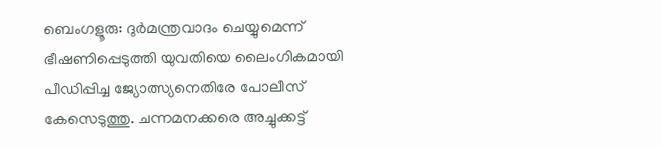ബെംഗളൂരു: ദുർമന്ത്രവാദം ചെയ്യുമെന്ന് ഭീഷണിപ്പെടുത്തി യുവതിയെ ലൈംഗികമായി പീഡിപ്പിച്ച ജ്യോത്സ്യനെതിരേ പോലീസ് കേസെടുത്തു. ചന്നമനക്കരെ അച്ചുക്കട്ട്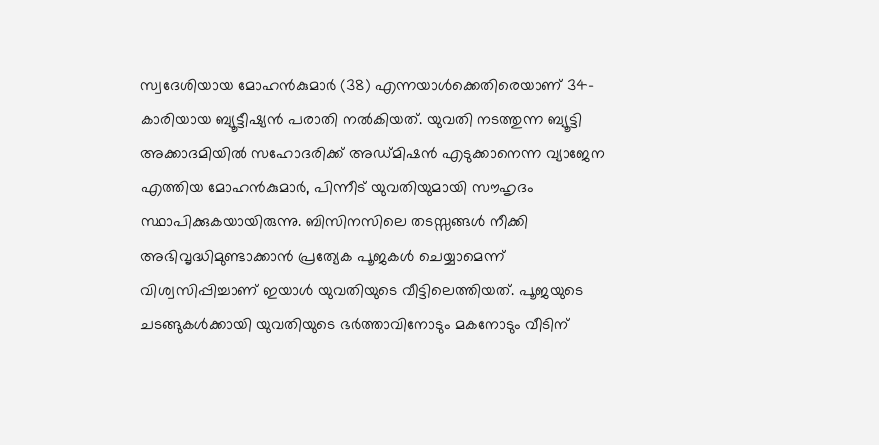സ്വദേശിയായ മോഹൻകുമാർ (38) എന്നയാൾക്കെതിരെയാണ് 34-കാരിയായ ബ്യൂട്ടീഷ്യൻ പരാതി നൽകിയത്. യുവതി നടത്തുന്ന ബ്യൂട്ടി അക്കാദമിയിൽ സഹോദരിക്ക് അഡ്മിഷൻ എടുക്കാനെന്ന വ്യാജേന എത്തിയ മോഹൻകുമാർ, പിന്നീട് യുവതിയുമായി സൗഹൃദം സ്ഥാപിക്കുകയായിരുന്നു. ബിസിനസിലെ തടസ്സങ്ങൾ നീക്കി അഭിവൃദ്ധിമുണ്ടാക്കാൻ പ്രത്യേക പൂജകൾ ചെയ്യാമെന്ന് വിശ്വസിപ്പിച്ചാണ് ഇയാൾ യുവതിയുടെ വീട്ടിലെത്തിയത്. പൂജയുടെ ചടങ്ങുകൾക്കായി യുവതിയുടെ ഭർത്താവിനോടും മകനോടും വീടിന്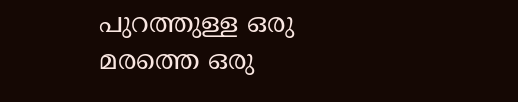പുറത്തുള്ള ഒരു മരത്തെ ഒരു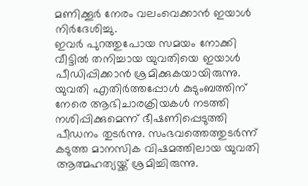മണിക്കൂർ നേരം വലംവെക്കാൻ ഇയാൾ നിർദേശിച്ചു.
ഇവർ പുറത്തുപോയ സമയം നോക്കി വീട്ടിൽ തനിച്ചായ യുവതിയെ ഇയാൾ പീഡിപ്പിക്കാൻ ശ്രമിക്കുകയായിരുന്നു. യുവതി എതിർത്തപ്പോൾ കുടുംബത്തിന് നേരെ ആഭിചാരക്രിയകൾ നടത്തി നശിപ്പിക്കുമെന്ന് ഭീഷണിപ്പെടുത്തി പീഡനം തുടർന്നു. സംഭവത്തെത്തുടർന്ന് കടുത്ത മാനസിക വിഷമത്തിലായ യുവതി ആത്മഹത്യയ്ക്ക് ശ്രമിച്ചിരുന്നു.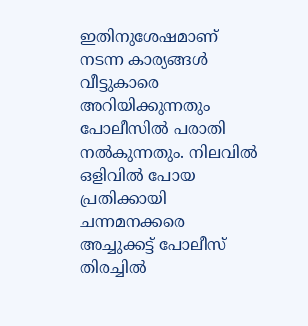ഇതിനുശേഷമാണ് നടന്ന കാര്യങ്ങൾ വീട്ടുകാരെ അറിയിക്കുന്നതും പോലീസിൽ പരാതി നൽകുന്നതും. നിലവിൽ ഒളിവിൽ പോയ പ്രതിക്കായി ചന്നമനക്കരെ അച്ചുക്കട്ട് പോലീസ് തിരച്ചിൽ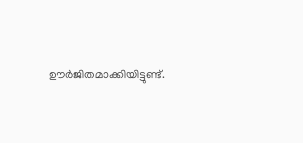ഊർജിതമാക്കിയിട്ടുണ്ട്.